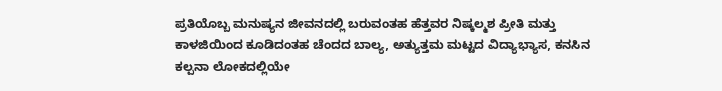ಪ್ರತಿಯೊಬ್ಬ ಮನುಷ್ಯನ ಜೀವನದಲ್ಲಿ ಬರುವಂತಹ ಹೆತ್ತವರ ನಿಷ್ಕಲ್ಮಶ ಪ್ರೀತಿ ಮತ್ತು ಕಾಳಜಿಯಿಂದ ಕೂಡಿದಂತಹ ಚೆಂದದ ಬಾಲ್ಯ, ಅತ್ಯುತ್ತಮ ಮಟ್ಟದ ವಿದ್ಯಾಭ್ಯಾಸ, ಕನಸಿನ ಕಲ್ಪನಾ ಲೋಕದಲ್ಲಿಯೇ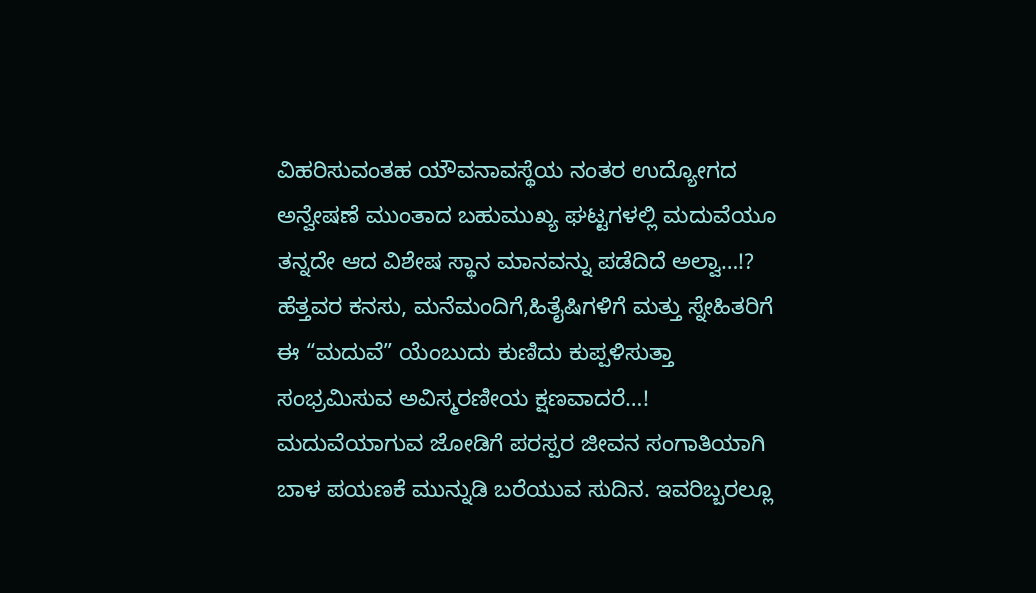ವಿಹರಿಸುವಂತಹ ಯೌವನಾವಸ್ಥೆಯ ನಂತರ ಉದ್ಯೋಗದ ಅನ್ವೇಷಣೆ ಮುಂತಾದ ಬಹುಮುಖ್ಯ ಘಟ್ಟಗಳಲ್ಲಿ ಮದುವೆಯೂ ತನ್ನದೇ ಆದ ವಿಶೇಷ ಸ್ಥಾನ ಮಾನವನ್ನು ಪಡೆದಿದೆ ಅಲ್ವಾ…!?
ಹೆತ್ತವರ ಕನಸು, ಮನೆಮಂದಿಗೆ,ಹಿತೈಷಿಗಳಿಗೆ ಮತ್ತು ಸ್ನೇಹಿತರಿಗೆ ಈ “ಮದುವೆ” ಯೆಂಬುದು ಕುಣಿದು ಕುಪ್ಪಳಿಸುತ್ತಾ ಸಂಭ್ರಮಿಸುವ ಅವಿಸ್ಮರಣೀಯ ಕ್ಷಣವಾದರೆ…! ಮದುವೆಯಾಗುವ ಜೋಡಿಗೆ ಪರಸ್ಪರ ಜೀವನ ಸಂಗಾತಿಯಾಗಿ ಬಾಳ ಪಯಣಕೆ ಮುನ್ನುಡಿ ಬರೆಯುವ ಸುದಿನ. ಇವರಿಬ್ಬರಲ್ಲೂ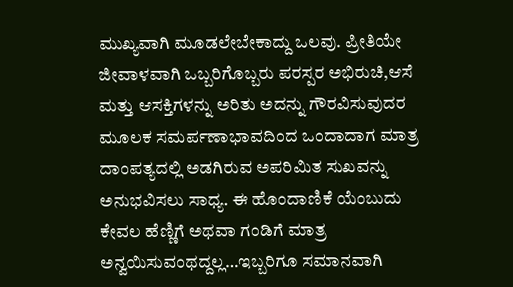ಮುಖ್ಯವಾಗಿ ಮೂಡಲೇಬೇಕಾದ್ದು ಒಲವು. ಪ್ರೀತಿಯೇ ಜೀವಾಳವಾಗಿ ಒಬ್ಬರಿಗೊಬ್ಬರು ಪರಸ್ಪರ ಅಭಿರುಚಿ,ಆಸೆ ಮತ್ತು ಆಸಕ್ತಿಗಳನ್ನು ಅರಿತು ಅದನ್ನು ಗೌರವಿಸುವುದರ ಮೂಲಕ ಸಮರ್ಪಣಾಭಾವದಿಂದ ಒಂದಾದಾಗ ಮಾತ್ರ ದಾಂಪತ್ಯದಲ್ಲಿ ಅಡಗಿರುವ ಅಪರಿಮಿತ ಸುಖವನ್ನು ಅನುಭವಿಸಲು ಸಾಧ್ಯ. ಈ ಹೊಂದಾಣಿಕೆ ಯೆಂಬುದು ಕೇವಲ ಹೆಣ್ಣಿಗೆ ಅಥವಾ ಗಂಡಿಗೆ ಮಾತ್ರ ಅನ್ವಯಿಸುವಂಥದ್ದಲ್ಲ…ಇಬ್ಬರಿಗೂ ಸಮಾನವಾಗಿ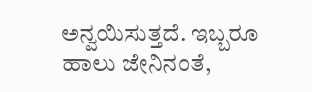ಅನ್ವಯಿಸುತ್ತದೆ. ಇಬ್ಬರೂ ಹಾಲು ಜೇನಿನಂತೆ,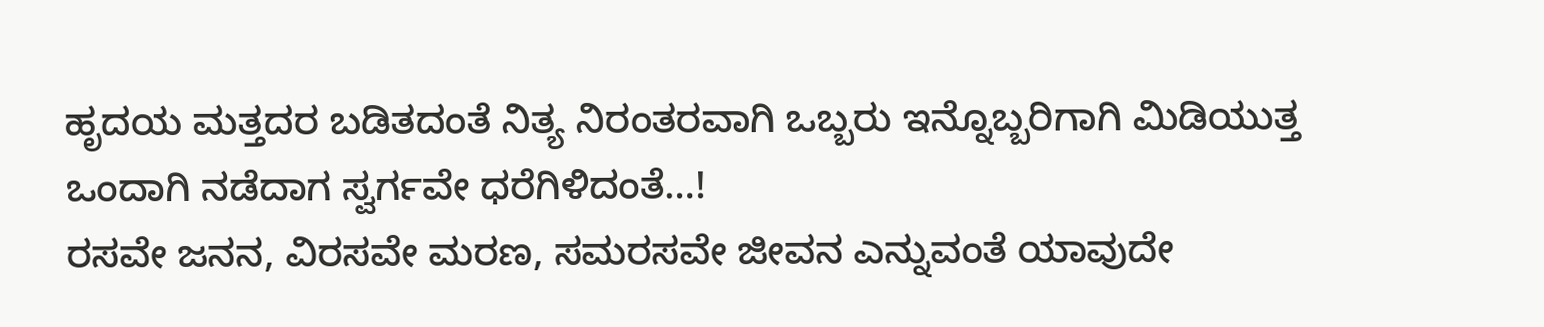ಹೃದಯ ಮತ್ತದರ ಬಡಿತದಂತೆ ನಿತ್ಯ ನಿರಂತರವಾಗಿ ಒಬ್ಬರು ಇನ್ನೊಬ್ಬರಿಗಾಗಿ ಮಿಡಿಯುತ್ತ ಒಂದಾಗಿ ನಡೆದಾಗ ಸ್ವರ್ಗವೇ ಧರೆಗಿಳಿದಂತೆ…!
ರಸವೇ ಜನನ, ವಿರಸವೇ ಮರಣ, ಸಮರಸವೇ ಜೀವನ ಎನ್ನುವಂತೆ ಯಾವುದೇ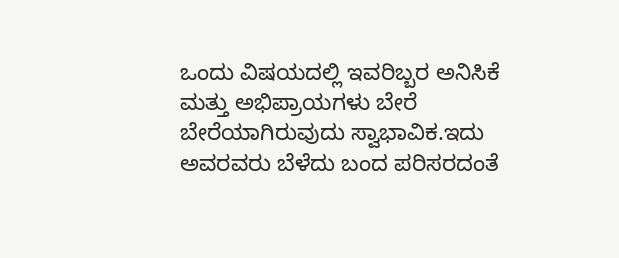ಒಂದು ವಿಷಯದಲ್ಲಿ ಇವರಿಬ್ಬರ ಅನಿಸಿಕೆ ಮತ್ತು ಅಭಿಪ್ರಾಯಗಳು ಬೇರೆ ಬೇರೆಯಾಗಿರುವುದು ಸ್ವಾಭಾವಿಕ.ಇದು ಅವರವರು ಬೆಳೆದು ಬಂದ ಪರಿಸರದಂತೆ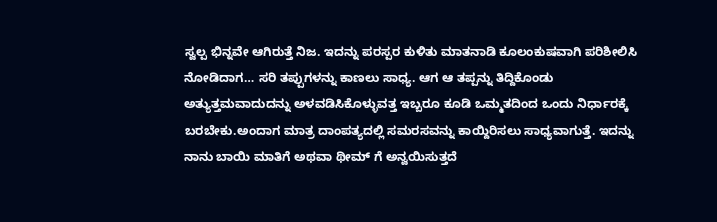ಸ್ವಲ್ಪ ಭಿನ್ನವೇ ಆಗಿರುತ್ತೆ ನಿಜ. ಇದನ್ನು ಪರಸ್ಪರ ಕುಳಿತು ಮಾತನಾಡಿ ಕೂಲಂಕುಷವಾಗಿ ಪರಿಶೀಲಿಸಿ ನೋಡಿದಾಗ… ಸರಿ ತಪ್ಪುಗಳನ್ನು ಕಾಣಲು ಸಾಧ್ಯ. ಆಗ ಆ ತಪ್ಪನ್ನು ತಿದ್ದಿಕೊಂಡು ಅತ್ಯುತ್ತಮವಾದುದನ್ನು ಅಳವಡಿಸಿಕೊಳ್ಳುವತ್ತ ಇಬ್ಬರೂ ಕೂಡಿ ಒಮ್ಮತದಿಂದ ಒಂದು ನಿರ್ಧಾರಕ್ಕೆ ಬರಬೇಕು.ಅಂದಾಗ ಮಾತ್ರ ದಾಂಪತ್ಯದಲ್ಲಿ ಸಮರಸವನ್ನು ಕಾಯ್ದಿರಿಸಲು ಸಾಧ್ಯವಾಗುತ್ತೆ. ಇದನ್ನು ನಾನು ಬಾಯಿ ಮಾತಿಗೆ ಅಥವಾ ಥೀಮ್ ಗೆ ಅನ್ವಯಿಸುತ್ತದೆ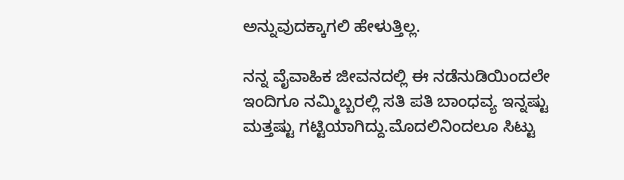ಅನ್ನುವುದಕ್ಕಾಗಲಿ ಹೇಳುತ್ತಿಲ್ಲ.

ನನ್ನ ವೈವಾಹಿಕ ಜೀವನದಲ್ಲಿ ಈ ನಡೆನುಡಿಯಿಂದಲೇ ಇಂದಿಗೂ ನಮ್ಮಿಬ್ಬರಲ್ಲಿ ಸತಿ ಪತಿ ಬಾಂಧವ್ಯ ಇನ್ನಷ್ಟು ಮತ್ತಷ್ಟು ಗಟ್ಟಿಯಾಗಿದ್ದು.ಮೊದಲಿನಿಂದಲೂ ಸಿಟ್ಟು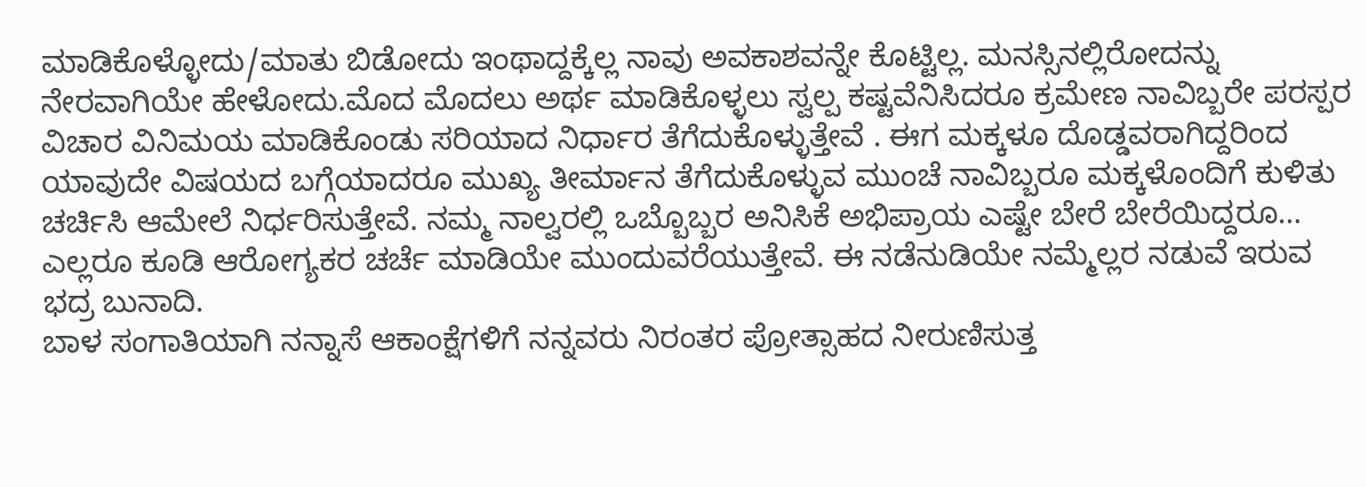ಮಾಡಿಕೊಳ್ಳೋದು/ಮಾತು ಬಿಡೋದು ಇಂಥಾದ್ದಕ್ಕೆಲ್ಲ ನಾವು ಅವಕಾಶವನ್ನೇ ಕೊಟ್ಟಿಲ್ಲ. ಮನಸ್ಸಿನಲ್ಲಿರೋದನ್ನು ನೇರವಾಗಿಯೇ ಹೇಳೋದು.ಮೊದ ಮೊದಲು ಅರ್ಥ ಮಾಡಿಕೊಳ್ಳಲು ಸ್ವಲ್ಪ ಕಷ್ಟವೆನಿಸಿದರೂ ಕ್ರಮೇಣ ನಾವಿಬ್ಬರೇ ಪರಸ್ಪರ ವಿಚಾರ ವಿನಿಮಯ ಮಾಡಿಕೊಂಡು ಸರಿಯಾದ ನಿರ್ಧಾರ ತೆಗೆದುಕೊಳ್ಳುತ್ತೇವೆ . ಈಗ ಮಕ್ಕಳೂ ದೊಡ್ಡವರಾಗಿದ್ದರಿಂದ ಯಾವುದೇ ವಿಷಯದ ಬಗ್ಗೆಯಾದರೂ ಮುಖ್ಯ ತೀರ್ಮಾನ ತೆಗೆದುಕೊಳ್ಳುವ ಮುಂಚೆ ನಾವಿಬ್ಬರೂ ಮಕ್ಕಳೊಂದಿಗೆ ಕುಳಿತು ಚರ್ಚಿಸಿ ಆಮೇಲೆ ನಿರ್ಧರಿಸುತ್ತೇವೆ. ನಮ್ಮ ನಾಲ್ವರಲ್ಲಿ ಒಬ್ಬೊಬ್ಬರ ಅನಿಸಿಕೆ ಅಭಿಪ್ರಾಯ ಎಷ್ಟೇ ಬೇರೆ ಬೇರೆಯಿದ್ದರೂ… ಎಲ್ಲರೂ ಕೂಡಿ ಆರೋಗ್ಯಕರ ಚರ್ಚೆ ಮಾಡಿಯೇ ಮುಂದುವರೆಯುತ್ತೇವೆ. ಈ ನಡೆನುಡಿಯೇ ನಮ್ಮೆಲ್ಲರ ನಡುವೆ ಇರುವ ಭದ್ರ ಬುನಾದಿ.
ಬಾಳ ಸಂಗಾತಿಯಾಗಿ ನನ್ನಾಸೆ ಆಕಾಂಕ್ಷೆಗಳಿಗೆ ನನ್ನವರು ನಿರಂತರ ಪ್ರೋತ್ಸಾಹದ ನೀರುಣಿಸುತ್ತ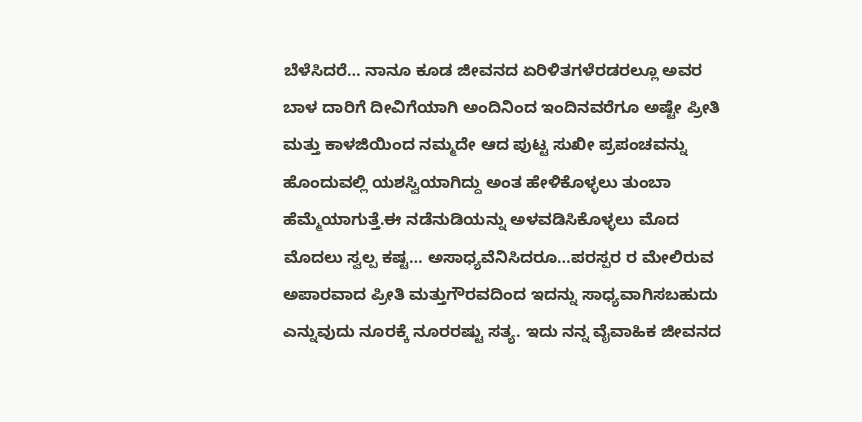ಬೆಳೆಸಿದರೆ… ನಾನೂ ಕೂಡ ಜೀವನದ ಏರಿಳಿತಗಳೆರಡರಲ್ಲೂ ಅವರ ಬಾಳ ದಾರಿಗೆ ದೀವಿಗೆಯಾಗಿ ಅಂದಿನಿಂದ ಇಂದಿನವರೆಗೂ ಅಷ್ಟೇ ಪ್ರೀತಿ ಮತ್ತು ಕಾಳಜಿಯಿಂದ ನಮ್ಮದೇ ಆದ ಪುಟ್ಟ ಸುಖೀ ಪ್ರಪಂಚವನ್ನು ಹೊಂದುವಲ್ಲಿ ಯಶಸ್ವಿಯಾಗಿದ್ದು ಅಂತ ಹೇಳಿಕೊಳ್ಳಲು ತುಂಬಾ ಹೆಮ್ಮೆಯಾಗುತ್ತೆ.ಈ ನಡೆನುಡಿಯನ್ನು ಅಳವಡಿಸಿಕೊಳ್ಳಲು ಮೊದ ಮೊದಲು ಸ್ವಲ್ಪ ಕಷ್ಟ… ಅಸಾಧ್ಯವೆನಿಸಿದರೂ…ಪರಸ್ಪರ ರ ಮೇಲಿರುವ ಅಪಾರವಾದ ಪ್ರೀತಿ ಮತ್ತುಗೌರವದಿಂದ ಇದನ್ನು ಸಾಧ್ಯವಾಗಿಸಬಹುದು ಎನ್ನುವುದು ನೂರಕ್ಕೆ ನೂರರಷ್ಟು ಸತ್ಯ. ಇದು ನನ್ನ ವೈವಾಹಿಕ ಜೀವನದ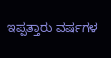ಇಪ್ಪತ್ತಾರು ವರ್ಷಗಳ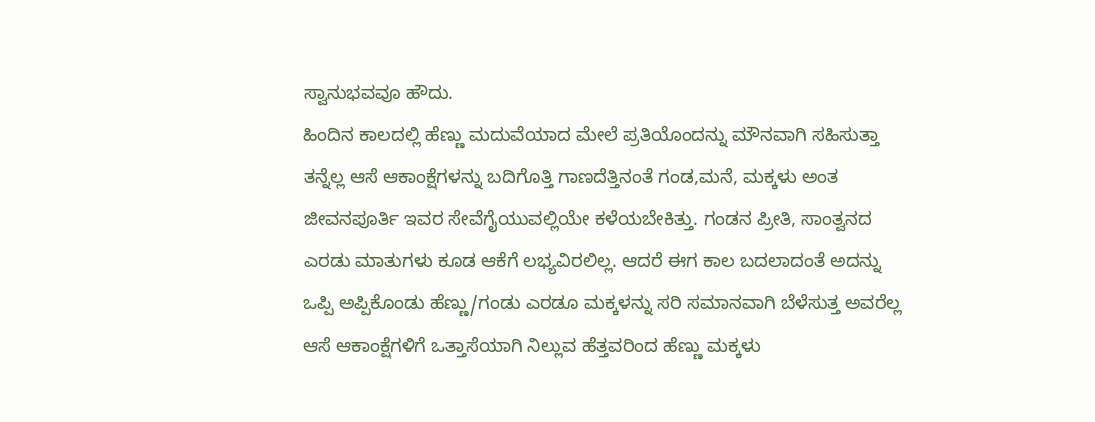ಸ್ವಾನುಭವವೂ ಹೌದು.
ಹಿಂದಿನ ಕಾಲದಲ್ಲಿ ಹೆಣ್ಣು ಮದುವೆಯಾದ ಮೇಲೆ ಪ್ರತಿಯೊಂದನ್ನು ಮೌನವಾಗಿ ಸಹಿಸುತ್ತಾ ತನ್ನೆಲ್ಲ ಆಸೆ ಆಕಾಂಕ್ಷೆಗಳನ್ನು ಬದಿಗೊತ್ತಿ ಗಾಣದೆತ್ತಿನಂತೆ ಗಂಡ,ಮನೆ, ಮಕ್ಕಳು ಅಂತ ಜೀವನಪೂರ್ತಿ ಇವರ ಸೇವೆಗೈಯುವಲ್ಲಿಯೇ ಕಳೆಯಬೇಕಿತ್ತು. ಗಂಡನ ಪ್ರೀತಿ, ಸಾಂತ್ವನದ ಎರಡು ಮಾತುಗಳು ಕೂಡ ಆಕೆಗೆ ಲಭ್ಯವಿರಲಿಲ್ಲ. ಆದರೆ ಈಗ ಕಾಲ ಬದಲಾದಂತೆ ಅದನ್ನು ಒಪ್ಪಿ ಅಪ್ಪಿಕೊಂಡು ಹೆಣ್ಣು/ಗಂಡು ಎರಡೂ ಮಕ್ಕಳನ್ನು ಸರಿ ಸಮಾನವಾಗಿ ಬೆಳೆಸುತ್ತ ಅವರೆಲ್ಲ ಆಸೆ ಆಕಾಂಕ್ಷೆಗಳಿಗೆ ಒತ್ತಾಸೆಯಾಗಿ ನಿಲ್ಲುವ ಹೆತ್ತವರಿಂದ ಹೆಣ್ಣು ಮಕ್ಕಳು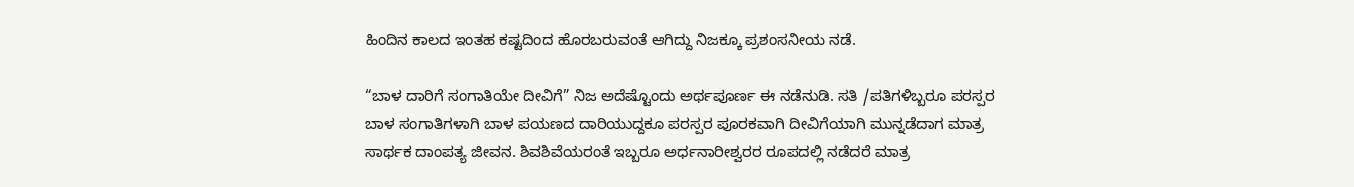ಹಿಂದಿನ ಕಾಲದ ಇಂತಹ ಕಷ್ಟದಿಂದ ಹೊರಬರುವಂತೆ ಆಗಿದ್ದು ನಿಜಕ್ಕೂ ಪ್ರಶಂಸನೀಯ ನಡೆ.

“ಬಾಳ ದಾರಿಗೆ ಸಂಗಾತಿಯೇ ದೀವಿಗೆ” ನಿಜ ಅದೆಷ್ಟೊಂದು ಅರ್ಥಪೂರ್ಣ ಈ ನಡೆನುಡಿ. ಸತಿ /ಪತಿಗಳಿಬ್ಬರೂ ಪರಸ್ಪರ ಬಾಳ ಸಂಗಾತಿಗಳಾಗಿ ಬಾಳ ಪಯಣದ ದಾರಿಯುದ್ದಕೂ ಪರಸ್ಪರ ಪೂರಕವಾಗಿ ದೀವಿಗೆಯಾಗಿ ಮುನ್ನಡೆದಾಗ ಮಾತ್ರ ಸಾರ್ಥಕ ದಾಂಪತ್ಯ ಜೀವನ. ಶಿವಶಿವೆಯರಂತೆ ಇಬ್ಬರೂ ಅರ್ಧನಾರೀಶ್ವರರ ರೂಪದಲ್ಲಿ ನಡೆದರೆ ಮಾತ್ರ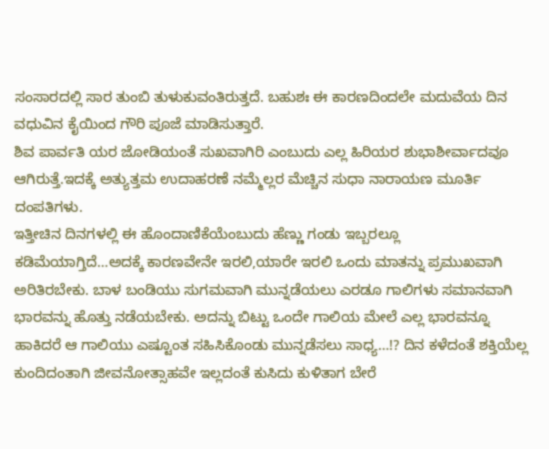ಸಂಸಾರದಲ್ಲಿ ಸಾರ ತುಂಬಿ ತುಳುಕುವಂತಿರುತ್ತದೆ. ಬಹುಶಃ ಈ ಕಾರಣದಿಂದಲೇ ಮದುವೆಯ ದಿನ ವಧುವಿನ ಕೈಯಿಂದ ಗೌರಿ ಪೂಜೆ ಮಾಡಿಸುತ್ತಾರೆ.
ಶಿವ ಪಾರ್ವತಿ ಯರ ಜೋಡಿಯಂತೆ ಸುಖವಾಗಿರಿ ಎಂಬುದು ಎಲ್ಲ ಹಿರಿಯರ ಶುಭಾಶೀರ್ವಾದವೂ ಆಗಿರುತ್ತೆ.ಇದಕ್ಕೆ ಅತ್ಯುತ್ತಮ ಉದಾಹರಣೆ ನಮ್ಮೆಲ್ಲರ ಮೆಚ್ಚಿನ ಸುಧಾ ನಾರಾಯಣ ಮೂರ್ತಿ ದಂಪತಿಗಳು.
ಇತ್ತೀಚಿನ ದಿನಗಳಲ್ಲಿ ಈ ಹೊಂದಾಣಿಕೆಯೆಂಬುದು ಹೆಣ್ಣು ಗಂಡು ಇಬ್ಬರಲ್ಲೂ ಕಡಿಮೆಯಾಗ್ತಿದೆ…ಅದಕ್ಕೆ ಕಾರಣವೇನೇ ಇರಲಿ,ಯಾರೇ ಇರಲಿ ಒಂದು ಮಾತನ್ನು ಪ್ರಮುಖವಾಗಿ ಅರಿತಿರಬೇಕು. ಬಾಳ ಬಂಡಿಯು ಸುಗಮವಾಗಿ ಮುನ್ನಡೆಯಲು ಎರಡೂ ಗಾಲಿಗಳು ಸಮಾನವಾಗಿ ಭಾರವನ್ನು ಹೊತ್ತು ನಡೆಯಬೇಕು. ಅದನ್ನು ಬಿಟ್ಟು ಒಂದೇ ಗಾಲಿಯ ಮೇಲೆ ಎಲ್ಲ ಭಾರವನ್ನೂ ಹಾಕಿದರೆ ಆ ಗಾಲಿಯು ಎಷ್ಟೂಂತ ಸಹಿಸಿಕೊಂಡು ಮುನ್ನಡೆಸಲು ಸಾಧ್ಯ…!? ದಿನ ಕಳೆದಂತೆ ಶಕ್ತಿಯೆಲ್ಲ ಕುಂದಿದಂತಾಗಿ ಜೀವನೋತ್ಸಾಹವೇ ಇಲ್ಲದಂತೆ ಕುಸಿದು ಕುಳಿತಾಗ ಬೇರೆ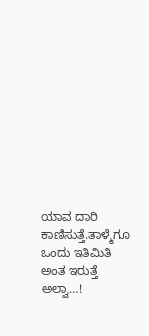ಯಾವ ದಾರಿ ಕಾಣಿಸುತ್ತೆ.ತಾಳ್ಮೆಗೂ ಒಂದು ಇತಿಮಿತಿ ಅಂತ ಇರುತ್ತೆ ಅಲ್ವಾ…!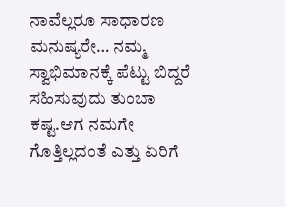ನಾವೆಲ್ಲರೂ ಸಾಧಾರಣ ಮನುಷ್ಯರೇ… ನಮ್ಮ ಸ್ವಾಭಿಮಾನಕ್ಕೆ ಪೆಟ್ಟು ಬಿದ್ದರೆ ಸಹಿಸುವುದು ತುಂಬಾ ಕಷ್ಟ.ಆಗ ನಮಗೇ ಗೊತ್ತಿಲ್ಲದಂತೆ ಎತ್ತು ಏರಿಗೆ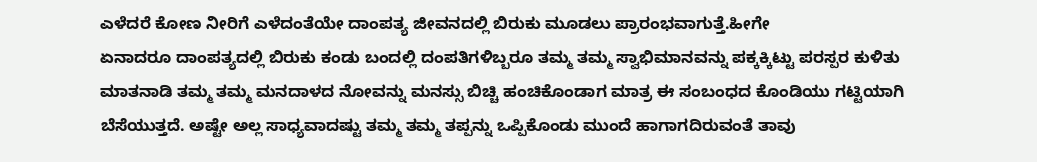ಎಳೆದರೆ ಕೋಣ ನೀರಿಗೆ ಎಳೆದಂತೆಯೇ ದಾಂಪತ್ಯ ಜೀವನದಲ್ಲಿ ಬಿರುಕು ಮೂಡಲು ಪ್ರಾರಂಭವಾಗುತ್ತೆ.ಹೀಗೇ
ಏನಾದರೂ ದಾಂಪತ್ಯದಲ್ಲಿ ಬಿರುಕು ಕಂಡು ಬಂದಲ್ಲಿ ದಂಪತಿಗಳಿಬ್ಬರೂ ತಮ್ಮ ತಮ್ಮ ಸ್ವಾಭಿಮಾನವನ್ನು ಪಕ್ಕಕ್ಕಿಟ್ಟು ಪರಸ್ಪರ ಕುಳಿತು ಮಾತನಾಡಿ ತಮ್ಮ ತಮ್ಮ ಮನದಾಳದ ನೋವನ್ನು ಮನಸ್ಸು ಬಿಚ್ಚಿ ಹಂಚಿಕೊಂಡಾಗ ಮಾತ್ರ ಈ ಸಂಬಂಧದ ಕೊಂಡಿಯು ಗಟ್ಟಿಯಾಗಿ ಬೆಸೆಯುತ್ತದೆ. ಅಷ್ಟೇ ಅಲ್ಲ ಸಾಧ್ಯವಾದಷ್ಟು ತಮ್ಮ ತಮ್ಮ ತಪ್ಪನ್ನು ಒಪ್ಪಿಕೊಂಡು ಮುಂದೆ ಹಾಗಾಗದಿರುವಂತೆ ತಾವು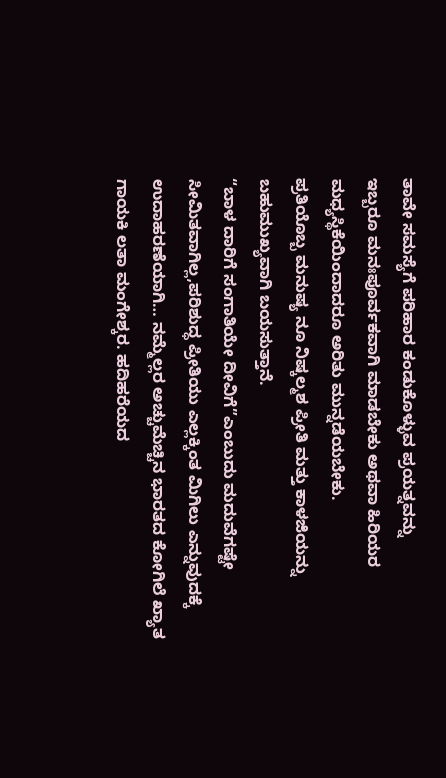ತಾವೇ ಸಮಸ್ಯೆಗೆ ಪರಿಹಾರ ಕಂಡುಕೊಳ್ಳುವ ಪ್ರಯತ್ನವನ್ನು
ಇಬ್ಬರೂ ಮನಃಪೂರ್ವಕವಾಗಿ ಮಾಡಬೇಕು ಅಥವಾ ಹಿರಿಯರ ಮಧ್ಯಸ್ಥಿಕೆಯಿಂದಾದರೂ ಅರಿತು ಮುನ್ನಡೆಯಬೇಕು.
ಪ್ರತಿಯೊಬ್ಬ ಮನುಷ್ಯ ನೂ ನಿಷ್ಕಲ್ಮಶ ಪ್ರೀತಿ ಮತ್ತು ಕಾಳಜಿಯನ್ನು ಬಹುಮುಖ್ಯವಾಗಿ ಬಯಸುತ್ತಾನೆ.
“ಬಾಳ ದಾರಿಗೆ ಸಂಗಾತಿಯೇ ದೀವಿಗೆ”ಎಂಬುದು ಮದುವೆಗಷ್ಟೇ ಸೀಮಿತವಾಗಿಲ್ಲ,ಪರಿಶುದ್ಧ ಪ್ರೀತಿಯು ಎಲ್ಲಕ್ಕಿಂತ ಮಿಗಿಲು ಎನ್ನುವುದಕ್ಕೆ ಉದಾಹರಣೆಯಾಗಿ… ನಮ್ಮೆಲ್ಲರ ಅಚ್ಚುಮೆಚ್ಚಿನ ಭಾರತದ ಕೋಗಿಲೆ ಖ್ಯಾತ ಗಾಯಕಿ ಲತಾ ಮಂಗೇಶ್ಕರ. ಹದಿಹರೆಯದ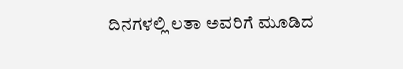ದಿನಗಳಲ್ಲಿ ಲತಾ ಅವರಿಗೆ ಮೂಡಿದ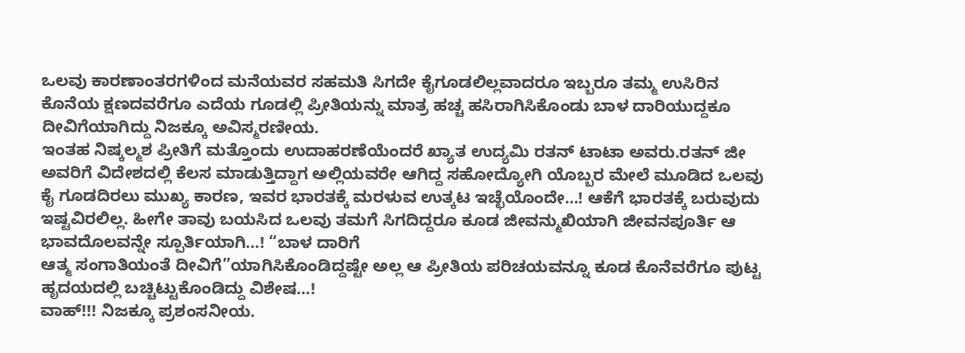ಒಲವು ಕಾರಣಾಂತರಗಳಿಂದ ಮನೆಯವರ ಸಹಮತಿ ಸಿಗದೇ ಕೈಗೂಡಲಿಲ್ಲವಾದರೂ ಇಬ್ಬರೂ ತಮ್ಮ ಉಸಿರಿನ ಕೊನೆಯ ಕ್ಷಣದವರೆಗೂ ಎದೆಯ ಗೂಡಲ್ಲಿ ಪ್ರೀತಿಯನ್ನು ಮಾತ್ರ ಹಚ್ಚ ಹಸಿರಾಗಿಸಿಕೊಂಡು ಬಾಳ ದಾರಿಯುದ್ದಕೂ ದೀವಿಗೆಯಾಗಿದ್ದು ನಿಜಕ್ಕೂ ಅವಿಸ್ಮರಣೀಯ.
ಇಂತಹ ನಿಷ್ಕಲ್ಮಶ ಪ್ರೀತಿಗೆ ಮತ್ತೊಂದು ಉದಾಹರಣೆಯೆಂದರೆ ಖ್ಯಾತ ಉದ್ಯಮಿ ರತನ್ ಟಾಟಾ ಅವರು.ರತನ್ ಜೀ ಅವರಿಗೆ ವಿದೇಶದಲ್ಲಿ ಕೆಲಸ ಮಾಡುತ್ತಿದ್ದಾಗ ಅಲ್ಲಿಯವರೇ ಆಗಿದ್ದ ಸಹೋದ್ಯೋಗಿ ಯೊಬ್ಬರ ಮೇಲೆ ಮೂಡಿದ ಒಲವು ಕೈ ಗೂಡದಿರಲು ಮುಖ್ಯ ಕಾರಣ, ಇವರ ಭಾರತಕ್ಕೆ ಮರಳುವ ಉತ್ಕಟ ಇಚ್ಛೆಯೊಂದೇ…! ಆಕೆಗೆ ಭಾರತಕ್ಕೆ ಬರುವುದು ಇಷ್ಟವಿರಲಿಲ್ಲ. ಹೀಗೇ ತಾವು ಬಯಸಿದ ಒಲವು ತಮಗೆ ಸಿಗದಿದ್ದರೂ ಕೂಡ ಜೀವನ್ಮುಖಿಯಾಗಿ ಜೀವನಪೂರ್ತಿ ಆ ಭಾವದೊಲವನ್ನೇ ಸ್ಪೂರ್ತಿಯಾಗಿ…! “ಬಾಳ ದಾರಿಗೆ
ಆತ್ಮ ಸಂಗಾತಿಯಂತೆ ದೀವಿಗೆ”ಯಾಗಿಸಿಕೊಂಡಿದ್ದಷ್ಟೇ ಅಲ್ಲ ಆ ಪ್ರೀತಿಯ ಪರಿಚಯವನ್ನೂ ಕೂಡ ಕೊನೆವರೆಗೂ ಪುಟ್ಟ ಹೃದಯದಲ್ಲಿ ಬಚ್ಚಿಟ್ಟುಕೊಂಡಿದ್ದು ವಿಶೇಷ…!
ವಾಹ್!!! ನಿಜಕ್ಕೂ ಪ್ರಶಂಸನೀಯ.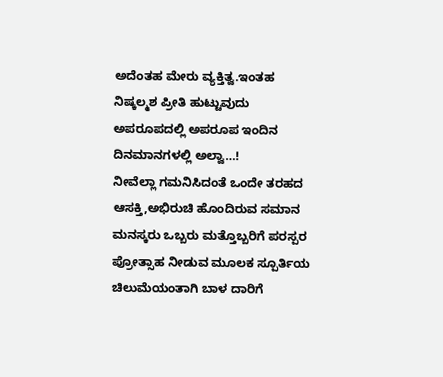ಅದೆಂತಹ ಮೇರು ವ್ಯಕ್ತಿತ್ವ.ಇಂತಹ ನಿಷ್ಕಲ್ಮಶ ಪ್ರೀತಿ ಹುಟ್ಟುವುದು ಅಪರೂಪದಲ್ಲಿ ಅಪರೂಪ ಇಂದಿನ ದಿನಮಾನಗಳಲ್ಲಿ ಅಲ್ವಾ…!
ನೀವೆಲ್ಲಾ ಗಮನಿಸಿದಂತೆ ಒಂದೇ ತರಹದ ಆಸಕ್ತಿ,ಅಭಿರುಚಿ ಹೊಂದಿರುವ ಸಮಾನ ಮನಸ್ಕರು ಒಬ್ಬರು ಮತ್ತೊಬ್ಬರಿಗೆ ಪರಸ್ಪರ ಪ್ರೋತ್ಸಾಹ ನೀಡುವ ಮೂಲಕ ಸ್ಪೂರ್ತಿಯ ಚಿಲುಮೆಯಂತಾಗಿ ಬಾಳ ದಾರಿಗೆ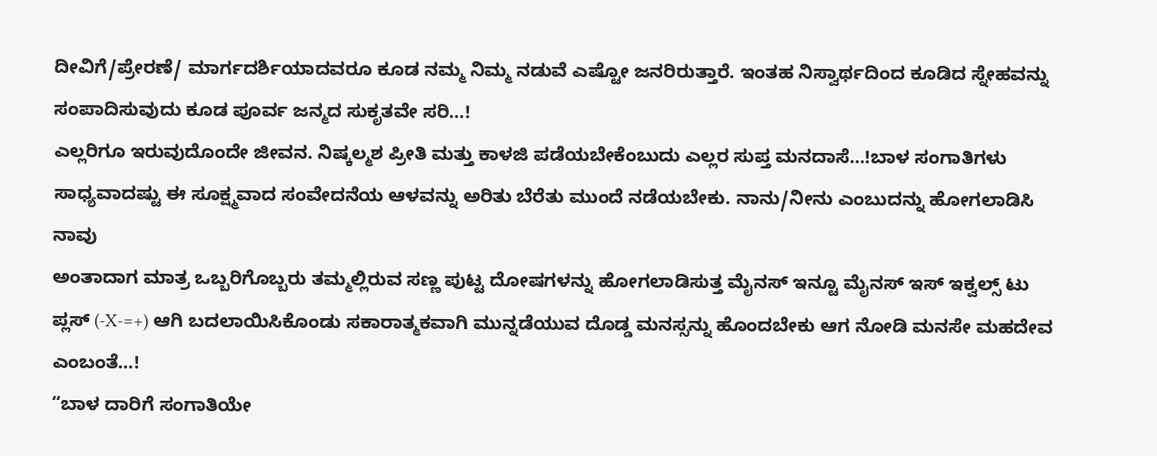ದೀವಿಗೆ/ಪ್ರೇರಣೆ/ ಮಾರ್ಗದರ್ಶಿಯಾದವರೂ ಕೂಡ ನಮ್ಮ ನಿಮ್ಮ ನಡುವೆ ಎಷ್ಟೋ ಜನರಿರುತ್ತಾರೆ. ಇಂತಹ ನಿಸ್ವಾರ್ಥದಿಂದ ಕೂಡಿದ ಸ್ನೇಹವನ್ನು ಸಂಪಾದಿಸುವುದು ಕೂಡ ಪೂರ್ವ ಜನ್ಮದ ಸುಕೃತವೇ ಸರಿ…!
ಎಲ್ಲರಿಗೂ ಇರುವುದೊಂದೇ ಜೀವನ. ನಿಷ್ಕಲ್ಮಶ ಪ್ರೀತಿ ಮತ್ತು ಕಾಳಜಿ ಪಡೆಯಬೇಕೆಂಬುದು ಎಲ್ಲರ ಸುಪ್ತ ಮನದಾಸೆ…!ಬಾಳ ಸಂಗಾತಿಗಳು ಸಾಧ್ಯವಾದಷ್ಟು ಈ ಸೂಕ್ಷ್ಮವಾದ ಸಂವೇದನೆಯ ಆಳವನ್ನು ಅರಿತು ಬೆರೆತು ಮುಂದೆ ನಡೆಯಬೇಕು. ನಾನು/ನೀನು ಎಂಬುದನ್ನು ಹೋಗಲಾಡಿಸಿ
ನಾವು
ಅಂತಾದಾಗ ಮಾತ್ರ ಒಬ್ಬರಿಗೊಬ್ಬರು ತಮ್ಮಲ್ಲಿರುವ ಸಣ್ಣ ಪುಟ್ಟ ದೋಷಗಳನ್ನು ಹೋಗಲಾಡಿಸುತ್ತ ಮೈನಸ್ ಇನ್ಟೂ ಮೈನಸ್ ಇಸ್ ಇಕ್ವಲ್ಸ್ ಟು ಪ್ಲಸ್ (-X-=+) ಆಗಿ ಬದಲಾಯಿಸಿಕೊಂಡು ಸಕಾರಾತ್ಮಕವಾಗಿ ಮುನ್ನಡೆಯುವ ದೊಡ್ಡ ಮನಸ್ಸನ್ನು ಹೊಂದಬೇಕು ಆಗ ನೋಡಿ ಮನಸೇ ಮಹದೇವ ಎಂಬಂತೆ…!
“ಬಾಳ ದಾರಿಗೆ ಸಂಗಾತಿಯೇ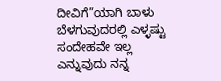ದೀವಿಗೆ”ಯಾಗಿ ಬಾಳು ಬೆಳಗುವುದರಲ್ಲಿ ಎಳ್ಳಷ್ಟು ಸಂದೇಹವೇ ಇಲ್ಲ ಎನ್ನುವುದು ನನ್ನ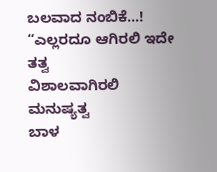ಬಲವಾದ ನಂಬಿಕೆ…!
“ಎಲ್ಲರದೂ ಆಗಿರಲಿ ಇದೇ ತತ್ವ
ವಿಶಾಲವಾಗಿರಲಿ ಮನುಷ್ಯತ್ವ
ಬಾಳ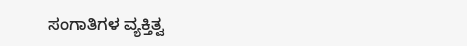ಸಂಗಾತಿಗಳ ವ್ಯಕ್ತಿತ್ವ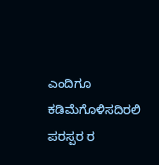ಎಂದಿಗೂ ಕಡಿಮೆಗೊಳಿಸದಿರಲಿ ಪರಸ್ಪರ ರ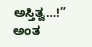ಅಸ್ತಿತ್ವ…!” ಅಂತ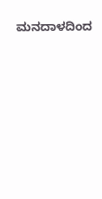ಮನದಾಳದಿಂದ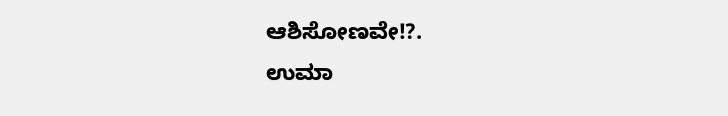ಆಶಿಸೋಣವೇ!?.
ಉಮಾ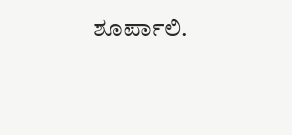ಶೂರ್ಪಾಲಿ.